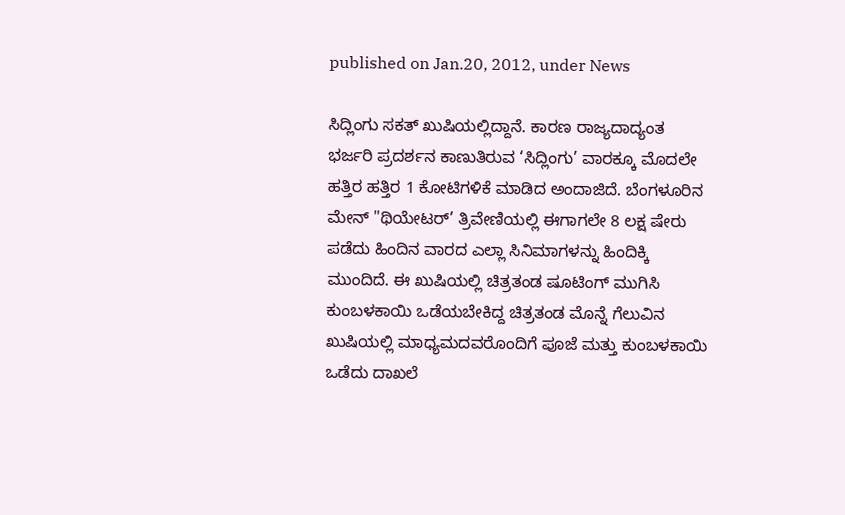published on Jan.20, 2012, under News

ಸಿದ್ಲಿಂಗು ಸಕತ್ ಖುಷಿಯಲ್ಲಿದ್ದಾನೆ. ಕಾರಣ ರಾಜ್ಯದಾದ್ಯಂತ ಭರ್ಜರಿ ಪ್ರದರ್ಶನ ಕಾಣುತಿರುವ ‘ಸಿದ್ಲಿಂಗು’ ವಾರಕ್ಕೂ ಮೊದಲೇ ಹತ್ತಿರ ಹತ್ತಿರ 1 ಕೋಟಿಗಳಿಕೆ ಮಾಡಿದ ಅಂದಾಜಿದೆ. ಬೆಂಗಳೂರಿನ ಮೇನ್ "ಥಿಯೇಟರ್’ ತ್ರಿವೇಣಿಯಲ್ಲಿ ಈಗಾಗಲೇ 8 ಲಕ್ಷ ಷೇರು ಪಡೆದು ಹಿಂದಿನ ವಾರದ ಎಲ್ಲಾ ಸಿನಿಮಾಗಳನ್ನು ಹಿಂದಿಕ್ಕಿ ಮುಂದಿದೆ. ಈ ಖುಷಿಯಲ್ಲಿ ಚಿತ್ರತಂಡ ಷೂಟಿಂಗ್ ಮುಗಿಸಿ ಕುಂಬಳಕಾಯಿ ಒಡೆಯಬೇಕಿದ್ದ ಚಿತ್ರತಂಡ ಮೊನ್ನೆ ಗೆಲುವಿನ ಖುಷಿಯಲ್ಲಿ ಮಾಧ್ಯಮದವರೊಂದಿಗೆ ಪೂಜೆ ಮತ್ತು ಕುಂಬಳಕಾಯಿ ಒಡೆದು ದಾಖಲೆ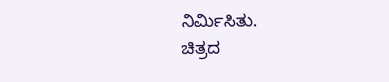ನಿರ್ಮಿಸಿತು.
ಚಿತ್ರದ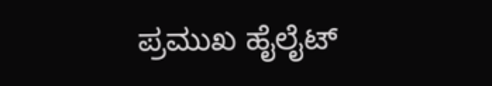ಪ್ರಮುಖ ಹೈಲೈಟ್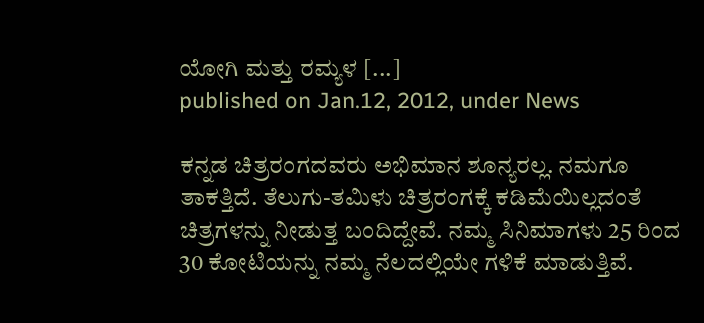ಯೋಗಿ ಮತ್ತು ರಮ್ಯಳ [...]
published on Jan.12, 2012, under News

ಕನ್ನಡ ಚಿತ್ರರಂಗದವರು ಅಭಿಮಾನ ಶೂನ್ಯರಲ್ಲ. ನಮಗೂ ತಾಕತ್ತಿದೆ. ತೆಲುಗು-ತಮಿಳು ಚಿತ್ರರಂಗಕ್ಕೆ ಕಡಿಮೆಯಿಲ್ಲದಂತೆ ಚಿತ್ರಗಳನ್ನು ನೀಡುತ್ತ ಬಂದಿದ್ದೇವೆ. ನಮ್ಮ ಸಿನಿಮಾಗಳು 25 ರಿಂದ 30 ಕೋಟಿಯನ್ನು ನಮ್ಮ ನೆಲದಲ್ಲಿಯೇ ಗಳಿಕೆ ಮಾಡುತ್ತಿವೆ.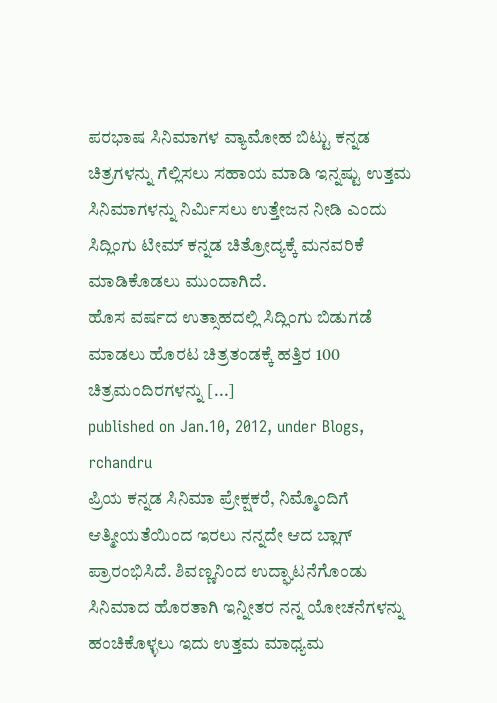ಪರಭಾಷ ಸಿನಿಮಾಗಳ ವ್ಯಾಮೋಹ ಬಿಟ್ಟು ಕನ್ನಡ ಚಿತ್ರಗಳನ್ನು ಗೆಲ್ಲಿಸಲು ಸಹಾಯ ಮಾಡಿ ಇನ್ನಷ್ಟು ಉತ್ತಮ ಸಿನಿಮಾಗಳನ್ನು ನಿರ್ಮಿಸಲು ಉತ್ತೇಜನ ನೀಡಿ ಎಂದು ಸಿದ್ಲಿಂಗು ಟೀಮ್ ಕನ್ನಡ ಚಿತ್ರೋದ್ಯಕ್ಕೆ ಮನವರಿಕೆ ಮಾಡಿಕೊಡಲು ಮುಂದಾಗಿದೆ.
ಹೊಸ ವರ್ಷದ ಉತ್ಸಾಹದಲ್ಲಿ ಸಿದ್ಲಿಂಗು ಬಿಡುಗಡೆ ಮಾಡಲು ಹೊರಟ ಚಿತ್ರತಂಡಕ್ಕೆ ಹತ್ತಿರ 100 ಚಿತ್ರಮಂದಿರಗಳನ್ನು [...]
published on Jan.10, 2012, under Blogs, rchandru
ಪ್ರಿಯ ಕನ್ನಡ ಸಿನಿಮಾ ಪ್ರೇಕ್ಷಕರೆ, ನಿಮ್ಮೊಂದಿಗೆ ಆತ್ಮೀಯತೆಯಿಂದ ಇರಲು ನನ್ನದೇ ಆದ ಬ್ಲಾಗ್ ಪ್ರಾರಂಭಿಸಿದೆ. ಶಿವಣ್ಣನಿಂದ ಉದ್ಘಾಟನೆಗೊಂಡು ಸಿನಿಮಾದ ಹೊರತಾಗಿ ಇನ್ನೀತರ ನನ್ನ ಯೋಚನೆಗಳನ್ನು ಹಂಚಿಕೊಳ್ಳಲು ಇದು ಉತ್ತಮ ಮಾಧ್ಯಮ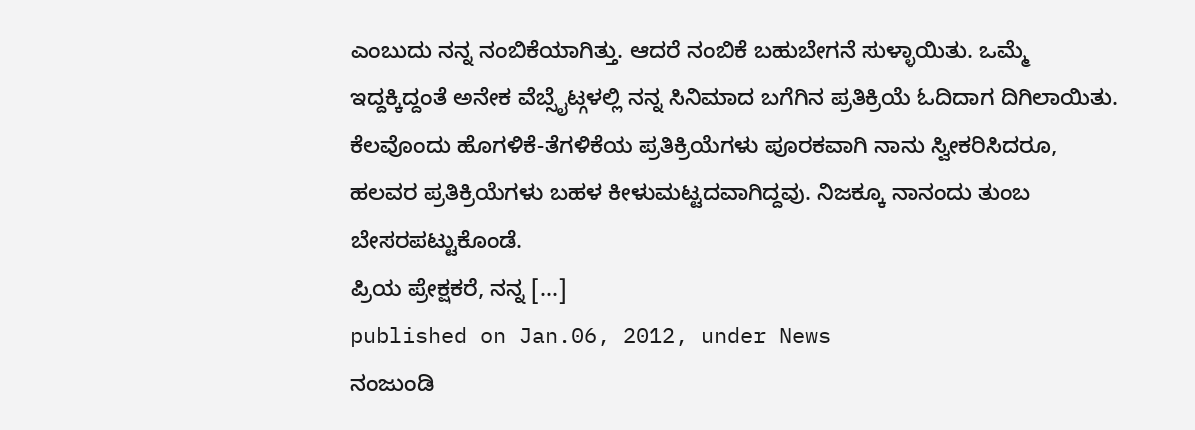ಎಂಬುದು ನನ್ನ ನಂಬಿಕೆಯಾಗಿತ್ತು. ಆದರೆ ನಂಬಿಕೆ ಬಹುಬೇಗನೆ ಸುಳ್ಳಾಯಿತು. ಒಮ್ಮೆ ಇದ್ದಕ್ಕಿದ್ದಂತೆ ಅನೇಕ ವೆಬ್ಸೈಟ್ಗಳಲ್ಲಿ ನನ್ನ ಸಿನಿಮಾದ ಬಗೆಗಿನ ಪ್ರತಿಕ್ರಿಯೆ ಓದಿದಾಗ ದಿಗಿಲಾಯಿತು. ಕೆಲವೊಂದು ಹೊಗಳಿಕೆ-ತೆಗಳಿಕೆಯ ಪ್ರತಿಕ್ರಿಯೆಗಳು ಪೂರಕವಾಗಿ ನಾನು ಸ್ವೀಕರಿಸಿದರೂ, ಹಲವರ ಪ್ರತಿಕ್ರಿಯೆಗಳು ಬಹಳ ಕೀಳುಮಟ್ಟದವಾಗಿದ್ದವು. ನಿಜಕ್ಕೂ ನಾನಂದು ತುಂಬ ಬೇಸರಪಟ್ಟುಕೊಂಡೆ.
ಪ್ರಿಯ ಪ್ರೇಕ್ಷಕರೆ, ನನ್ನ [...]
published on Jan.06, 2012, under News
ನಂಜುಂಡಿ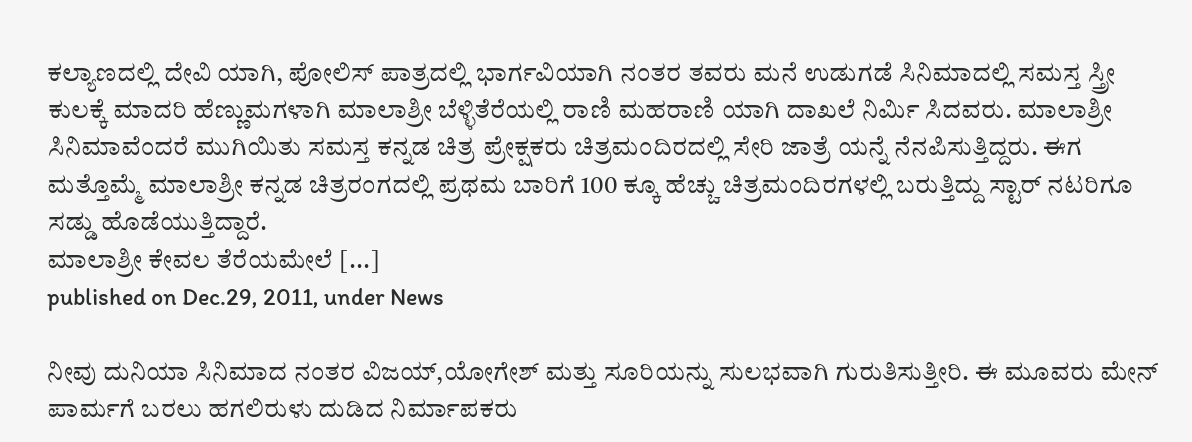ಕಲ್ಯಾಣದಲ್ಲಿ ದೇವಿ ಯಾಗಿ, ಪೋಲಿಸ್ ಪಾತ್ರದಲ್ಲಿ ಭಾರ್ಗವಿಯಾಗಿ ನಂತರ ತವರು ಮನೆ ಉಡುಗಡೆ ಸಿನಿಮಾದಲ್ಲಿ ಸಮಸ್ತ ಸ್ತ್ರೀ ಕುಲಕ್ಕೆ ಮಾದರಿ ಹೆಣ್ಣುಮಗಳಾಗಿ ಮಾಲಾಶ್ರೀ ಬೆಳ್ಳಿತೆರೆಯಲ್ಲಿ ರಾಣಿ ಮಹರಾಣಿ ಯಾಗಿ ದಾಖಲೆ ನಿರ್ಮಿ ಸಿದವರು. ಮಾಲಾಶ್ರೀ ಸಿನಿಮಾವೆಂದರೆ ಮುಗಿಯಿತು ಸಮಸ್ತ ಕನ್ನಡ ಚಿತ್ರ ಪ್ರೇಕ್ಷಕರು ಚಿತ್ರಮಂದಿರದಲ್ಲಿ ಸೇರಿ ಜಾತ್ರೆ ಯನ್ನೆ ನೆನಪಿಸುತ್ತಿದ್ದರು. ಈಗ ಮತ್ತೊಮ್ಮೆ ಮಾಲಾಶ್ರೀ ಕನ್ನಡ ಚಿತ್ರರಂಗದಲ್ಲಿ ಪ್ರಥಮ ಬಾರಿಗೆ 100 ಕ್ಕೂ ಹೆಚ್ಚು ಚಿತ್ರಮಂದಿರಗಳಲ್ಲಿ ಬರುತ್ತಿದ್ದು ಸ್ಟಾರ್ ನಟರಿಗೂ ಸಡ್ಡು ಹೊಡೆಯುತ್ತಿದ್ದಾರೆ.
ಮಾಲಾಶ್ರೀ ಕೇವಲ ತೆರೆಯಮೇಲೆ [...]
published on Dec.29, 2011, under News

ನೀವು ದುನಿಯಾ ಸಿನಿಮಾದ ನಂತರ ವಿಜಯ್,ಯೋಗೇಶ್ ಮತ್ತು ಸೂರಿಯನ್ನು ಸುಲಭವಾಗಿ ಗುರುತಿಸುತ್ತೀರಿ. ಈ ಮೂವರು ಮೇನ್ ಪಾರ್ಮಗೆ ಬರಲು ಹಗಲಿರುಳು ದುಡಿದ ನಿರ್ಮಾಪಕರು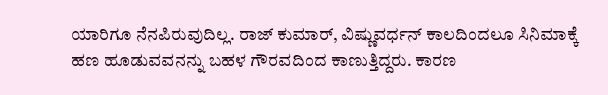ಯಾರಿಗೂ ನೆನಪಿರುವುದಿಲ್ಲ. ರಾಜ್ ಕುಮಾರ್, ವಿಷ್ಣುವರ್ಧನ್ ಕಾಲದಿಂದಲೂ ಸಿನಿಮಾಕ್ಕೆ ಹಣ ಹೂಡುವವನನ್ನು ಬಹಳ ಗೌರವದಿಂದ ಕಾಣುತ್ತಿದ್ದರು. ಕಾರಣ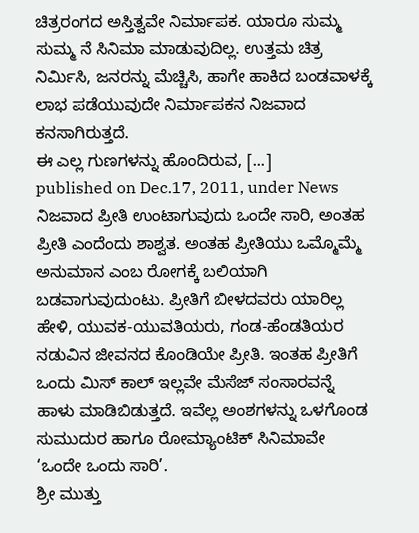ಚಿತ್ರರಂಗದ ಅಸ್ತಿತ್ವವೇ ನಿರ್ಮಾಪಕ. ಯಾರೂ ಸುಮ್ಮ ಸುಮ್ಮ ನೆ ಸಿನಿಮಾ ಮಾಡುವುದಿಲ್ಲ. ಉತ್ತಮ ಚಿತ್ರ ನಿರ್ಮಿಸಿ, ಜನರನ್ನು ಮೆಚ್ಚಿಸಿ, ಹಾಗೇ ಹಾಕಿದ ಬಂಡವಾಳಕ್ಕೆ ಲಾಭ ಪಡೆಯುವುದೇ ನಿರ್ಮಾಪಕನ ನಿಜವಾದ ಕನಸಾಗಿರುತ್ತದೆ.
ಈ ಎಲ್ಲ ಗುಣಗಳನ್ನು ಹೊಂದಿರುವ, [...]
published on Dec.17, 2011, under News
ನಿಜವಾದ ಪ್ರೀತಿ ಉಂಟಾಗುವುದು ಒಂದೇ ಸಾರಿ, ಅಂತಹ ಪ್ರೀತಿ ಎಂದೆಂದು ಶಾಶ್ವತ. ಅಂತಹ ಪ್ರೀತಿಯು ಒಮ್ಮೊಮ್ಮೆ ಅನುಮಾನ ಎಂಬ ರೋಗಕ್ಕೆ ಬಲಿಯಾಗಿ ಬಡವಾಗುವುದುಂಟು. ಪ್ರೀತಿಗೆ ಬೀಳದವರು ಯಾರಿಲ್ಲ ಹೇಳಿ, ಯುವಕ-ಯುವತಿಯರು, ಗಂಡ-ಹೆಂಡತಿಯರ ನಡುವಿನ ಜೀವನದ ಕೊಂಡಿಯೇ ಪ್ರೀತಿ. ಇಂತಹ ಪ್ರೀತಿಗೆ ಒಂದು ಮಿಸ್ ಕಾಲ್ ಇಲ್ಲವೇ ಮೆಸೆಜ್ ಸಂಸಾರವನ್ನೆ ಹಾಳು ಮಾಡಿಬಿಡುತ್ತದೆ. ಇವೆಲ್ಲ ಅಂಶಗಳನ್ನು ಒಳಗೊಂಡ ಸುಮುದುರ ಹಾಗೂ ರೋಮ್ಯಾಂಟಿಕ್ ಸಿನಿಮಾವೇ ‘ಒಂದೇ ಒಂದು ಸಾರಿ’.
ಶ್ರೀ ಮುತ್ತು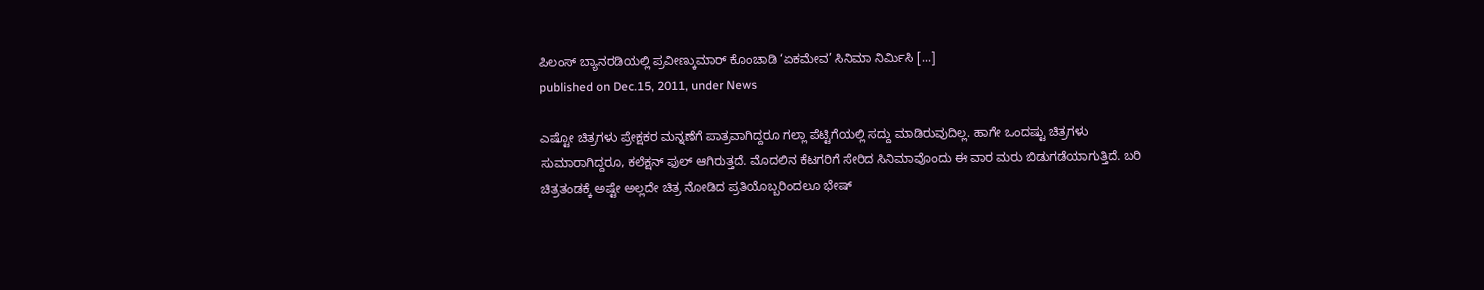ಪಿಲಂಸ್ ಬ್ಯಾನರಡಿಯಲ್ಲಿ ಪ್ರವೀಣ್ಕುಮಾರ್ ಕೊಂಚಾಡಿ ‘ಏಕಮೇವ’ ಸಿನಿಮಾ ನಿರ್ಮಿಸಿ [...]
published on Dec.15, 2011, under News

ಎಷ್ಟೋ ಚಿತ್ರಗಳು ಪ್ರೇಕ್ಷಕರ ಮನ್ನಣೆಗೆ ಪಾತ್ರವಾಗಿದ್ದರೂ ಗಲ್ಲಾ ಪೆಟ್ಟಿಗೆಯಲ್ಲಿ ಸದ್ದು ಮಾಡಿರುವುದಿಲ್ಲ. ಹಾಗೇ ಒಂದಷ್ಟು ಚಿತ್ರಗಳು ಸುಮಾರಾಗಿದ್ದರೂ, ಕಲೆಕ್ಷನ್ ಫುಲ್ ಆಗಿರುತ್ತದೆ. ಮೊದಲಿನ ಕೆಟಗರಿಗೆ ಸೇರಿದ ಸಿನಿಮಾವೊಂದು ಈ ವಾರ ಮರು ಬಿಡುಗಡೆಯಾಗುತ್ತಿದೆ. ಬರಿ ಚಿತ್ರತಂಡಕ್ಕೆ ಅಷ್ಟೇ ಅಲ್ಲದೇ ಚಿತ್ರ ನೋಡಿದ ಪ್ರತಿಯೊಬ್ಬರಿಂದಲೂ ಭೇಷ್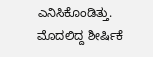ಎನಿಸಿಕೊಂಡಿತ್ತು. ಮೊದಲಿದ್ದ ಶೀರ್ಷಿಕೆ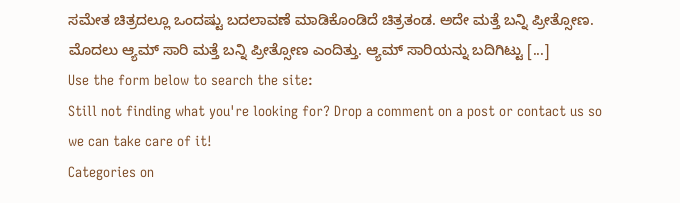ಸಮೇತ ಚಿತ್ರದಲ್ಲೂ ಒಂದಷ್ಟು ಬದಲಾವಣೆ ಮಾಡಿಕೊಂಡಿದೆ ಚಿತ್ರತಂಡ. ಅದೇ ಮತ್ತೆ ಬನ್ನಿ ಪ್ರೀತ್ಸೋಣ. ಮೊದಲು ಆ್ಯಮ್ ಸಾರಿ ಮತ್ತೆ ಬನ್ನಿ ಪ್ರೀತ್ಸೋಣ ಎಂದಿತ್ತು. ಆ್ಯಮ್ ಸಾರಿಯನ್ನು ಬದಿಗಿಟ್ಟು [...]
Use the form below to search the site:
Still not finding what you're looking for? Drop a comment on a post or contact us so we can take care of it!
Categories on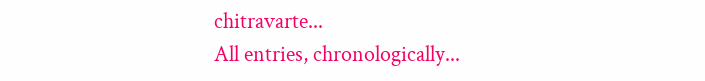chitravarte...
All entries, chronologically...